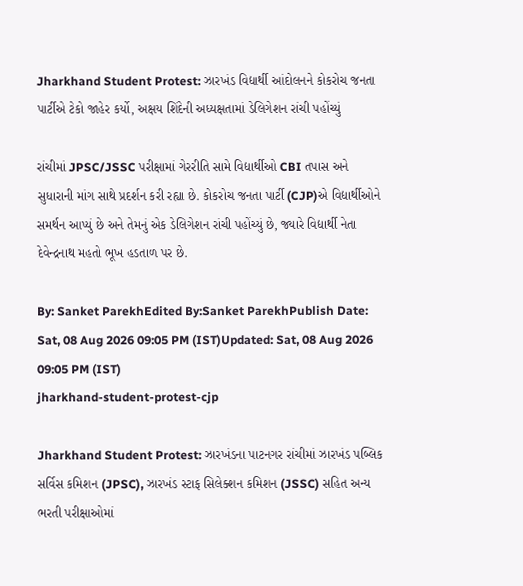Jharkhand Student Protest: ઝારખંડ વિદ્યાર્થી આંદોલનને કોકરોચ જનતા પાર્ટીએ ટેકો જાહેર કર્યો, અક્ષય શિંદેની અધ્યક્ષતામાં ડેલિગેશન રાંચી પહોંચ્યું

રાંચીમાં JPSC/JSSC પરીક્ષામાં ગેરરીતિ સામે વિદ્યાર્થીઓ CBI તપાસ અને સુધારાની માંગ સાથે પ્રદર્શન કરી રહ્યા છે. કોકરોચ જનતા પાર્ટી (CJP)એ વિદ્યાર્થીઓને સમર્થન આપ્યું છે અને તેમનું એક ડેલિગેશન રાંચી પહોંચ્યું છે, જ્યારે વિદ્યાર્થી નેતા દેવેન્દ્રનાથ મહતો ભૂખ હડતાળ પર છે.

By: Sanket ParekhEdited By:Sanket ParekhPublish Date: Sat, 08 Aug 2026 09:05 PM (IST)Updated: Sat, 08 Aug 2026 09:05 PM (IST)
jharkhand-student-protest-cjp

Jharkhand Student Protest: ઝારખંડના પાટનગર રાંચીમાં ઝારખંડ પબ્લિક સર્વિસ કમિશન (JPSC), ઝારખંડ સ્ટાફ સિલેક્શન કમિશન (JSSC) સહિત અન્ય ભરતી પરીક્ષાઓમાં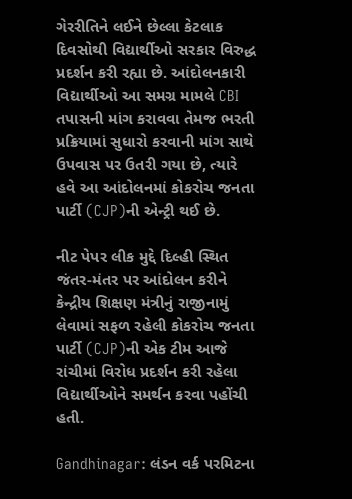ગેરરીતિને લઈને છેલ્લા કેટલાક દિવસોથી વિદ્યાર્થીઓ સરકાર વિરુદ્ધ પ્રદર્શન કરી રહ્યા છે. આંદોલનકારી વિદ્યાર્થીઓ આ સમગ્ર મામલે CBI તપાસની માંગ કરાવવા તેમજ ભરતી પ્રક્રિયામાં સુધારો કરવાની માંગ સાથે ઉપવાસ પર ઉતરી ગયા છે, ત્યારે હવે આ આંદોલનમાં કોકરોચ જનતા પાર્ટી (CJP)ની એન્ટ્રી થઈ છે.

નીટ પેપર લીક મુદ્દે દિલ્હી સ્થિત જંતર-મંતર પર આંદોલન કરીને કેન્દ્રીય શિક્ષણ મંત્રીનું રાજીનામું લેવામાં સફળ રહેલી કોકરોચ જનતા પાર્ટી (CJP)ની એક ટીમ આજે રાંચીમાં વિરોધ પ્રદર્શન કરી રહેલા વિદ્યાર્થીઓને સમર્થન કરવા પહોંચી હતી.

Gandhinagar: લંડન વર્ક પરમિટના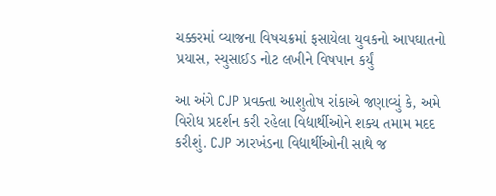ચક્કરમાં વ્યાજના વિષચક્રમાં ફસાયેલા યુવકનો આપઘાતનો પ્રયાસ, સ્યુસાઈડ નોટ લખીને વિષપાન કર્યું

આ અંગે CJP પ્રવક્તા આશુતોષ રાંકાએ જણાવ્યું કે, અમે વિરોધ પ્રદર્શન કરી રહેલા વિદ્યાર્થીઓને શક્ય તમામ મદદ કરીશું. CJP ઝારખંડના વિદ્યાર્થીઓની સાથે જ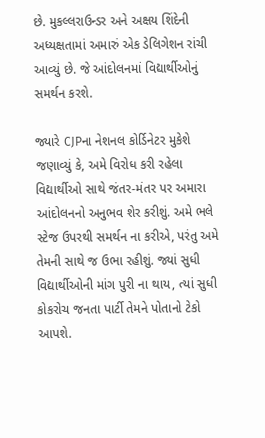છે. મુકલ્લરાઉન્ડર અને અક્ષય શિંદેની અધ્યક્ષતામાં અમારું એક ડેલિગેશન રાંચી આવ્યું છે. જે આંદોલનમાં વિદ્યાર્થીઓનું સમર્થન કરશે.

જ્યારે CJPના નેશનલ કોર્ડિનેટર મુકેશે જણાવ્યું કે, અમે વિરોધ કરી રહેલા વિદ્યાર્થીઓ સાથે જંતર-મંતર પર અમારા આંદોલનનો અનુભવ શેર કરીશું. અમે ભલે સ્ટેજ ઉપરથી સમર્થન ના કરીએ, પરંતુ અમે તેમની સાથે જ ઉભા રહીશું. જ્યાં સુધી વિદ્યાર્થીઓની માંગ પુરી ના થાય, ત્યાં સુધી કોકરોચ જનતા પાર્ટી તેમને પોતાનો ટેકો આપશે.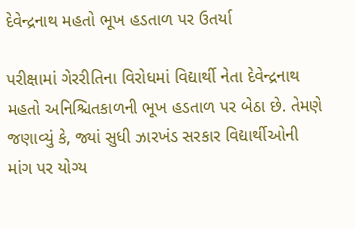દેવેન્દ્રનાથ મહતો ભૂખ હડતાળ પર ઉતર્યા

પરીક્ષામાં ગેરરીતિના વિરોધમાં વિદ્યાર્થી નેતા દેવેન્દ્રનાથ મહતો અનિશ્ચિતકાળની ભૂખ હડતાળ પર બેઠા છે. તેમણે જણાવ્યું કે, જ્યાં સુધી ઝારખંડ સરકાર વિદ્યાર્થીઓની માંગ પર યોગ્ય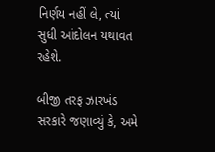નિર્ણય નહીં લે, ત્યાં સુધી આંદોલન યથાવત રહેશે.

બીજી તરફ ઝારખંડ સરકારે જણાવ્યું કે, અમે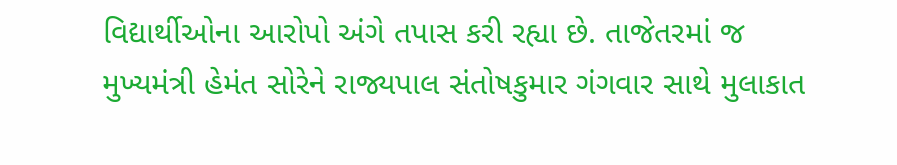વિદ્યાર્થીઓના આરોપો અંગે તપાસ કરી રહ્યા છે. તાજેતરમાં જ મુખ્યમંત્રી હેમંત સોરેને રાજ્યપાલ સંતોષકુમાર ગંગવાર સાથે મુલાકાત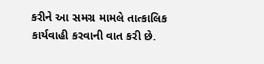કરીને આ સમગ્ર મામલે તાત્કાલિક કાર્યવાહી કરવાની વાત કરી છે.